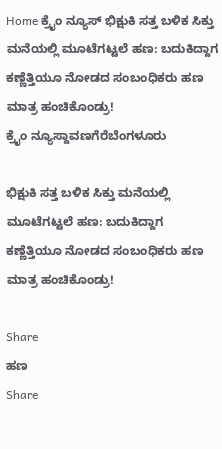Home ಕ್ರೈಂ ನ್ಯೂಸ್ ಭಿಕ್ಷುಕಿ ಸತ್ತ ಬಳಿಕ ಸಿಕ್ತು ಮನೆಯಲ್ಲಿ ಮೂಟೆಗಟ್ಟಲೆ ಹಣ: ಬದುಕಿದ್ದಾಗ ಕಣ್ಣೆತ್ತಿಯೂ ನೋಡದ ಸಂಬಂಧಿಕರು ಹಣ ಮಾತ್ರ ಹಂಚಿಕೊಂಡ್ರು!
ಕ್ರೈಂ ನ್ಯೂಸ್ದಾವಣಗೆರೆಬೆಂಗಳೂರು

ಭಿಕ್ಷುಕಿ ಸತ್ತ ಬಳಿಕ ಸಿಕ್ತು ಮನೆಯಲ್ಲಿ ಮೂಟೆಗಟ್ಟಲೆ ಹಣ: ಬದುಕಿದ್ದಾಗ ಕಣ್ಣೆತ್ತಿಯೂ ನೋಡದ ಸಂಬಂಧಿಕರು ಹಣ ಮಾತ್ರ ಹಂಚಿಕೊಂಡ್ರು!

Share
ಹಣ
Share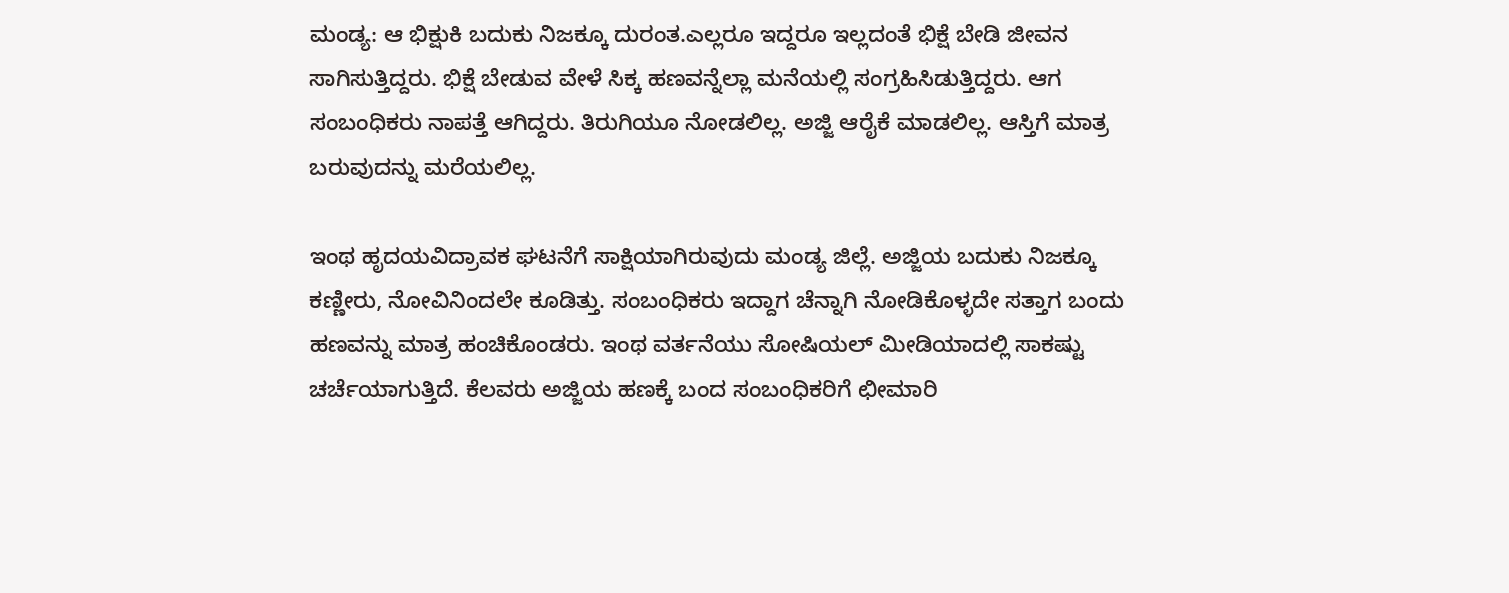ಮಂಡ್ಯ: ಆ ಭಿಕ್ಷುಕಿ ಬದುಕು ನಿಜಕ್ಕೂ ದುರಂತ.ಎಲ್ಲರೂ ಇದ್ದರೂ ಇಲ್ಲದಂತೆ ಭಿಕ್ಷೆ ಬೇಡಿ ಜೀವನ ಸಾಗಿಸುತ್ತಿದ್ದರು. ಭಿಕ್ಷೆ ಬೇಡುವ ವೇಳೆ ಸಿಕ್ಕ ಹಣವನ್ನೆಲ್ಲಾ ಮನೆಯಲ್ಲಿ ಸಂಗ್ರಹಿಸಿಡುತ್ತಿದ್ದರು. ಆಗ ಸಂಬಂಧಿಕರು ನಾಪತ್ತೆ ಆಗಿದ್ದರು. ತಿರುಗಿಯೂ ನೋಡಲಿಲ್ಲ. ಅಜ್ಜಿ ಆರೈಕೆ ಮಾಡಲಿಲ್ಲ. ಆಸ್ತಿಗೆ ಮಾತ್ರ ಬರುವುದನ್ನು ಮರೆಯಲಿಲ್ಲ.

ಇಂಥ ಹೃದಯವಿದ್ರಾವಕ ಘಟನೆಗೆ ಸಾಕ್ಷಿಯಾಗಿರುವುದು ಮಂಡ್ಯ ಜಿಲ್ಲೆ. ಅಜ್ಜಿಯ ಬದುಕು ನಿಜಕ್ಕೂ ಕಣ್ಣೀರು, ನೋವಿನಿಂದಲೇ ಕೂಡಿತ್ತು. ಸಂಬಂಧಿಕರು ಇದ್ದಾಗ ಚೆನ್ನಾಗಿ ನೋಡಿಕೊಳ್ಳದೇ ಸತ್ತಾಗ ಬಂದು ಹಣವನ್ನು ಮಾತ್ರ ಹಂಚಿಕೊಂಡರು. ಇಂಥ ವರ್ತನೆಯು ಸೋಷಿಯಲ್ ಮೀಡಿಯಾದಲ್ಲಿ ಸಾಕಷ್ಟು ಚರ್ಚೆಯಾಗುತ್ತಿದೆ. ಕೆಲವರು ಅಜ್ಜಿಯ ಹಣಕ್ಕೆ ಬಂದ ಸಂಬಂಧಿಕರಿಗೆ ಛೀಮಾರಿ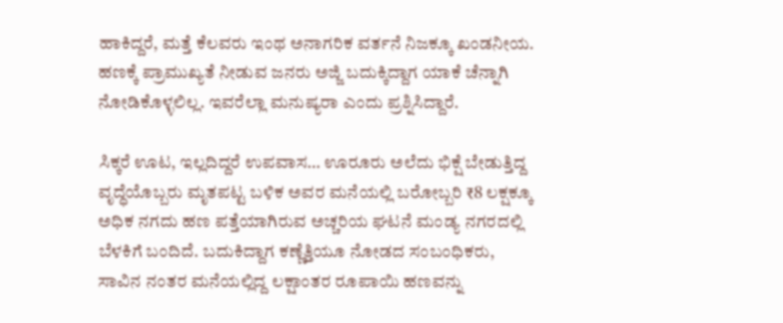ಹಾಕಿದ್ದರೆ, ಮತ್ತೆ ಕೆಲವರು ಇಂಥ ಅನಾಗರಿಕ ವರ್ತನೆ ನಿಜಕ್ಕೂ ಖಂಡನೀಯ. ಹಣಕ್ಕೆ ಪ್ರಾಮುಖ್ಯತೆ ನೀಡುವ ಜನರು ಅಜ್ಜಿ ಬದುಕ್ಕಿದ್ದಾಗ ಯಾಕೆ ಚೆನ್ನಾಗಿ ನೋಡಿಕೊಳ್ಳಲಿಲ್ಲ. ಇವರೆಲ್ಲಾ ಮನುಷ್ಯರಾ ಎಂದು ಪ್ರಶ್ನಿಸಿದ್ದಾರೆ.

ಸಿಕ್ಕರೆ ಊಟ, ಇಲ್ಲದಿದ್ದರೆ ಉಪವಾಸ… ಊರೂರು ಅಲೆದು ಭಿಕ್ಷೆ ಬೇಡುತ್ತಿದ್ದ ವೃದ್ಧೆಯೊಬ್ಬರು ಮೃತಪಟ್ಟ ಬಳಿಕ ಅವರ ಮನೆಯಲ್ಲಿ ಬರೋಬ್ಬರಿ ₹8 ಲಕ್ಷಕ್ಕೂ ಅಧಿಕ ನಗದು ಹಣ ಪತ್ತೆಯಾಗಿರುವ ಅಚ್ಚರಿಯ ಘಟನೆ ಮಂಡ್ಯ ನಗರದಲ್ಲಿ ಬೆಳಕಿಗೆ ಬಂದಿದೆ. ಬದುಕಿದ್ದಾಗ ಕಣ್ಣೆತ್ತಿಯೂ ನೋಡದ ಸಂಬಂಧಿಕರು, ಸಾವಿನ ನಂತರ ಮನೆಯಲ್ಲಿದ್ದ ಲಕ್ಷಾಂತರ ರೂಪಾಯಿ ಹಣವನ್ನು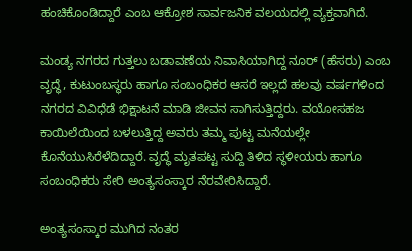ಹಂಚಿಕೊಂಡಿದ್ದಾರೆ ಎಂಬ ಆಕ್ರೋಶ ಸಾರ್ವಜನಿಕ ವಲಯದಲ್ಲಿ ವ್ಯಕ್ತವಾಗಿದೆ.

ಮಂಡ್ಯ ನಗರದ ಗುತ್ತಲು ಬಡಾವಣೆಯ ನಿವಾಸಿಯಾಗಿದ್ದ ನೂರ್ (ಹೆಸರು) ಎಂಬ ವೃದ್ಧೆ, ಕುಟುಂಬಸ್ಥರು ಹಾಗೂ ಸಂಬಂಧಿಕರ ಆಸರೆ ಇಲ್ಲದೆ ಹಲವು ವರ್ಷಗಳಿಂದ ನಗರದ ವಿವಿಧೆಡೆ ಭಿಕ್ಷಾಟನೆ ಮಾಡಿ ಜೀವನ ಸಾಗಿಸುತ್ತಿದ್ದರು. ವಯೋಸಹಜ ಕಾಯಿಲೆಯಿಂದ ಬಳಲುತ್ತಿದ್ದ ಅವರು ತಮ್ಮ ಪುಟ್ಟ ಮನೆಯಲ್ಲೇ ಕೊನೆಯುಸಿರೆಳೆದಿದ್ದಾರೆ. ವೃದ್ಧೆ ಮೃತಪಟ್ಟ ಸುದ್ದಿ ತಿಳಿದ ಸ್ಥಳೀಯರು ಹಾಗೂ ಸಂಬಂಧಿಕರು ಸೇರಿ ಅಂತ್ಯಸಂಸ್ಕಾರ ನೆರವೇರಿಸಿದ್ದಾರೆ.

ಅಂತ್ಯಸಂಸ್ಕಾರ ಮುಗಿದ ನಂತರ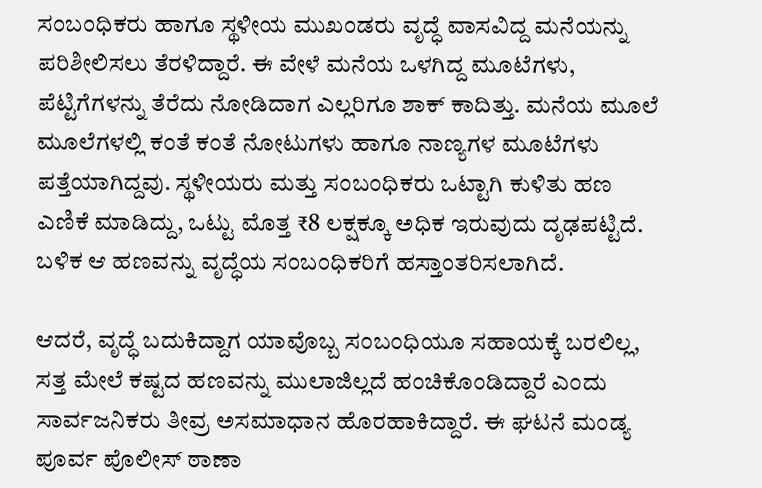ಸಂಬಂಧಿಕರು ಹಾಗೂ ಸ್ಥಳೀಯ ಮುಖಂಡರು ವೃದ್ಧೆ ವಾಸವಿದ್ದ ಮನೆಯನ್ನು ಪರಿಶೀಲಿಸಲು ತೆರಳಿದ್ದಾರೆ. ಈ ವೇಳೆ ಮನೆಯ ಒಳಗಿದ್ದ ಮೂಟೆಗಳು, ಪೆಟ್ಟಿಗೆಗಳನ್ನು ತೆರೆದು ನೋಡಿದಾಗ ಎಲ್ಲರಿಗೂ ಶಾಕ್ ಕಾದಿತ್ತು. ಮನೆಯ ಮೂಲೆ ಮೂಲೆಗಳಲ್ಲಿ ಕಂತೆ ಕಂತೆ ನೋಟುಗಳು ಹಾಗೂ ನಾಣ್ಯಗಳ ಮೂಟೆಗಳು ಪತ್ತೆಯಾಗಿದ್ದವು. ಸ್ಥಳೀಯರು ಮತ್ತು ಸಂಬಂಧಿಕರು ಒಟ್ಟಾಗಿ ಕುಳಿತು ಹಣ ಎಣಿಕೆ ಮಾಡಿದ್ದು, ಒಟ್ಟು ಮೊತ್ತ ₹8 ಲಕ್ಷಕ್ಕೂ ಅಧಿಕ ಇರುವುದು ದೃಢಪಟ್ಟಿದೆ. ಬಳಿಕ ಆ ಹಣವನ್ನು ವೃದ್ಧೆಯ ಸಂಬಂಧಿಕರಿಗೆ ಹಸ್ತಾಂತರಿಸಲಾಗಿದೆ.

ಆದರೆ, ವೃದ್ಧೆ ಬದುಕಿದ್ದಾಗ ಯಾವೊಬ್ಬ ಸಂಬಂಧಿಯೂ ಸಹಾಯಕ್ಕೆ ಬರಲಿಲ್ಲ, ಸತ್ತ ಮೇಲೆ ಕಷ್ಟದ ಹಣವನ್ನು ಮುಲಾಜಿಲ್ಲದೆ ಹಂಚಿಕೊಂಡಿದ್ದಾರೆ ಎಂದು ಸಾರ್ವಜನಿಕರು ತೀವ್ರ ಅಸಮಾಧಾನ ಹೊರಹಾಕಿದ್ದಾರೆ. ಈ ಘಟನೆ ಮಂಡ್ಯ ಪೂರ್ವ ಪೊಲೀಸ್ ಠಾಣಾ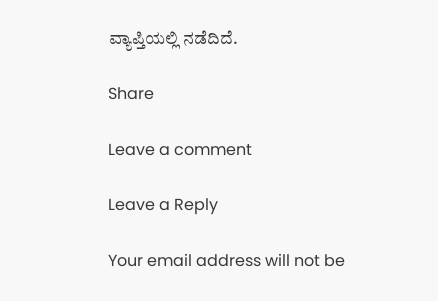ವ್ಯಾಪ್ತಿಯಲ್ಲಿ ನಡೆದಿದೆ.

Share

Leave a comment

Leave a Reply

Your email address will not be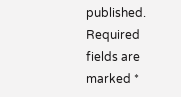published. Required fields are marked *